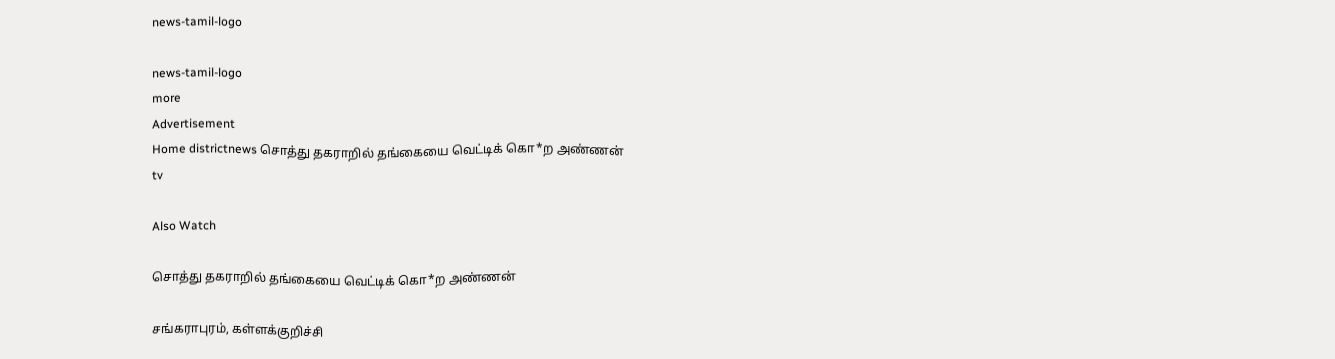news-tamil-logo

news-tamil-logo
more
Advertisement
Home districtnews சொத்து தகராறில் தங்கையை வெட்டிக் கொ*ற அண்ணன்
tv

Also Watch

சொத்து தகராறில் தங்கையை வெட்டிக் கொ*ற அண்ணன்

சங்கராபுரம், கள்ளக்குறிச்சி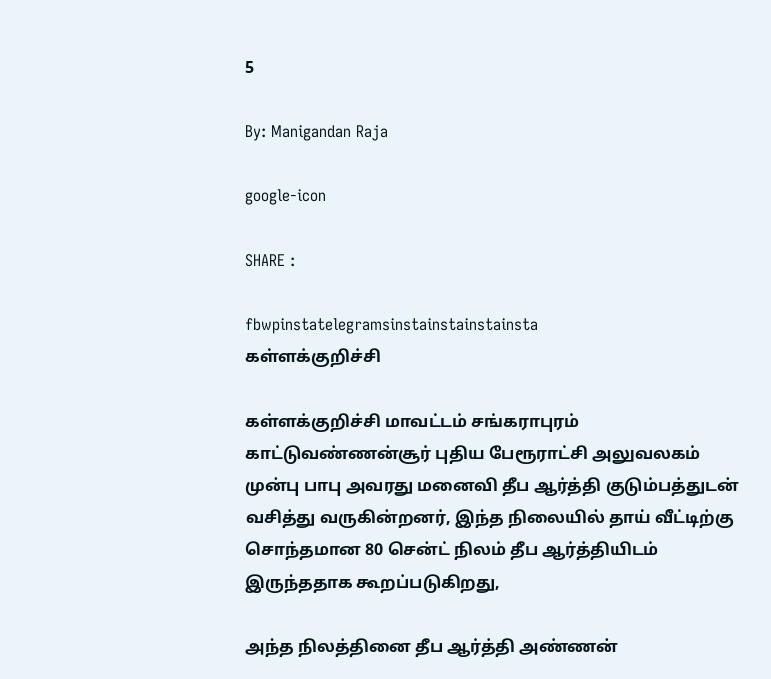5

By: Manigandan Raja

google-icon

SHARE :

fbwpinstatelegramsinstainstainstainsta
கள்ளக்குறிச்சி

கள்ளக்குறிச்சி மாவட்டம் சங்கராபுரம் காட்டுவண்ணன்சூர் புதிய பேரூராட்சி அலுவலகம் முன்பு பாபு அவரது மனைவி தீப ஆர்த்தி குடும்பத்துடன் வசித்து வருகின்றனர், இந்த நிலையில் தாய் வீட்டிற்கு சொந்தமான 80 சென்ட் நிலம் தீப ஆர்த்தியிடம் இருந்ததாக கூறப்படுகிறது,

அந்த நிலத்தினை தீப ஆர்த்தி அண்ணன்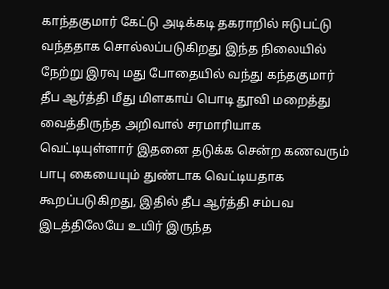காந்தகுமார் கேட்டு அடிக்கடி தகராறில் ஈடுபட்டு வந்ததாக சொல்லப்படுகிறது இந்த நிலையில் நேற்று இரவு மது போதையில் வந்து கந்தகுமார் தீப ஆர்த்தி மீது மிளகாய் பொடி தூவி மறைத்து வைத்திருந்த அறிவால் சரமாரியாக வெட்டியுள்ளார் இதனை தடுக்க சென்ற கணவரும் பாபு கையையும் துண்டாக வெட்டியதாக கூறப்படுகிறது, இதில் தீப ஆர்த்தி சம்பவ இடத்திலேயே உயிர் இருந்த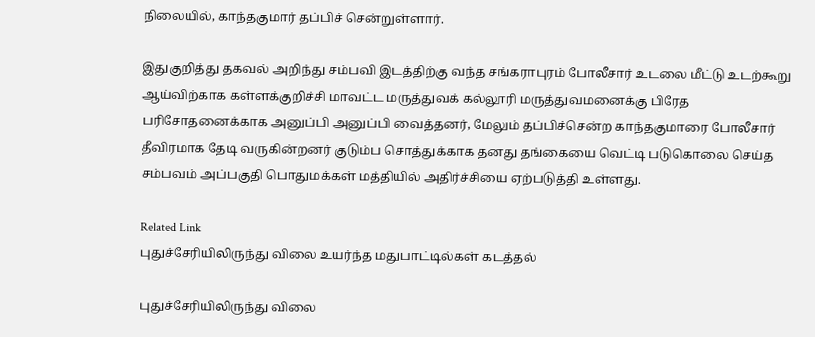நிலையில், காந்தகுமார் தப்பிச் சென்றுள்ளார்.

இதுகுறித்து தகவல் அறிந்து சம்பவி இடத்திற்கு வந்த சங்கராபுரம் போலீசார் உடலை மீட்டு உடற்கூறு ஆய்விற்காக கள்ளக்குறிச்சி மாவட்ட மருத்துவக் கல்லூரி மருத்துவமனைக்கு பிரேத பரிசோதனைக்காக அனுப்பி அனுப்பி வைத்தனர், மேலும் தப்பிச்சென்ற காந்தகுமாரை போலீசார் தீவிரமாக தேடி வருகின்றனர் குடும்ப சொத்துக்காக தனது தங்கையை வெட்டி படுகொலை செய்த சம்பவம் அப்பகுதி பொதுமக்கள் மத்தியில் அதிர்ச்சியை ஏற்படுத்தி உள்ளது.

Related Link
புதுச்சேரியிலிருந்து விலை உயர்ந்த மதுபாட்டில்கள் கடத்தல்

புதுச்சேரியிலிருந்து விலை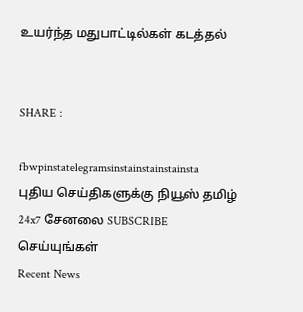உயர்ந்த மதுபாட்டில்கள் கடத்தல்


SHARE :

fbwpinstatelegramsinstainstainstainsta
புதிய செய்திகளுக்கு நியூஸ் தமிழ் 24x7 சேனலை SUBSCRIBE செய்யுங்கள்
Recent News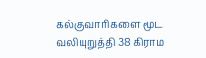கல்குவாரிகளை மூட வலியுறுத்தி 38 கிராம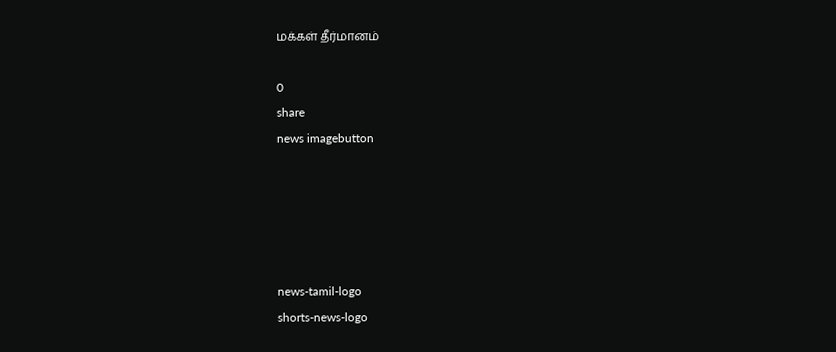மக்கள் தீர்மானம்

0
share
news imagebutton





news-tamil-logo
shorts-news-logo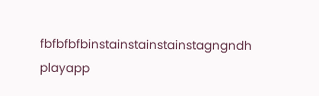fbfbfbfbinstainstainstainstagngndh
playapp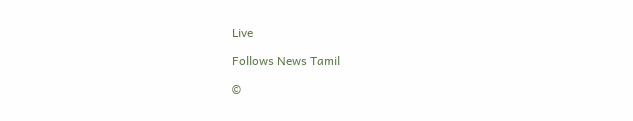Live

Follows News Tamil

©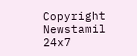Copyright Newstamil 24x7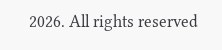2026. All rights reserved